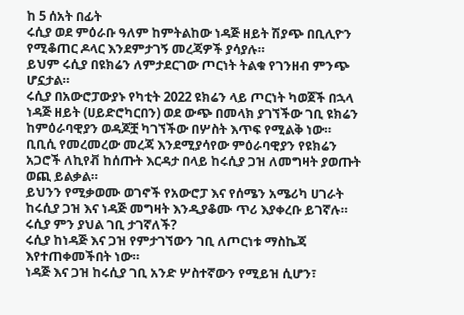ከ 5 ሰአት በፊት
ሩሲያ ወደ ምዕራቡ ዓለም ከምትልከው ነዳጅ ዘይት ሽያጭ በቢሊዮን የሚቆጠር ዶላር እንደምታገኝ መረጃዎች ያሳያሉ።
ይህም ሩሲያ በዩክሬን ለምታደርገው ጦርነት ትልቁ የገንዘብ ምንጭ ሆኗታል።
ሩሲያ በአውሮፓውያኑ የካቲት 2022 ዩክሬን ላይ ጦርነት ካወጀች በኋላ ነዳጅ ዘይት (ሀይድሮካርበን) ወደ ውጭ በመላክ ያገኘችው ገቢ ዩክሬን ከምዕራባዊያን ወዳጆቿ ካገኘችው በሦስት እጥፍ የሚልቅ ነው።
ቢቢሲ የመረመረው መረጃ እንደሚያሳየው ምዕራባዊያን የዩክሬን አጋሮች ለኪየቭ ከሰጡት እርዳታ በላይ ከሩሲያ ጋዝ ለመግዛት ያወጡት ወጪ ይልቃል።
ይህንን የሚቃወሙ ወገኖች የአውሮፓ እና የሰሜን አሜሪካ ሀገራት ከሩሲያ ጋዝ እና ነዳጅ መግዛት እንዲያቆሙ ጥሪ እያቀረቡ ይገኛሉ።
ሩሲያ ምን ያህል ገቢ ታገኛለች?
ሩሲያ ከነዳጅ እና ጋዝ የምታገኘውን ገቢ ለጦርነቱ ማስኬጃ እየተጠቀመችበት ነው።
ነዳጅ እና ጋዝ ከሩሲያ ገቢ አንድ ሦስተኛውን የሚይዝ ሲሆን፣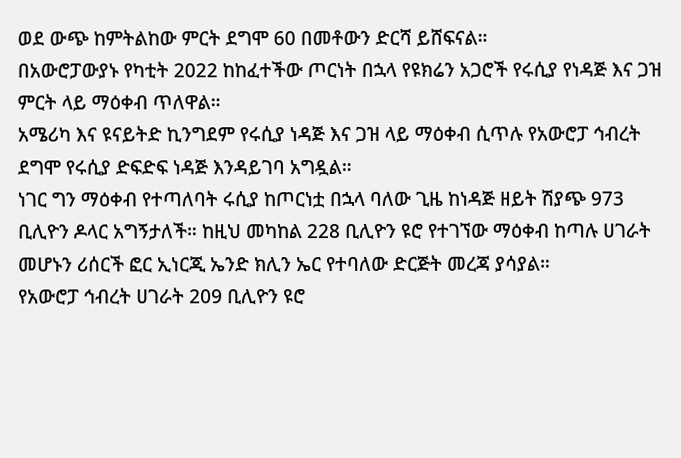ወደ ውጭ ከምትልከው ምርት ደግሞ 60 በመቶውን ድርሻ ይሸፍናል።
በአውሮፓውያኑ የካቲት 2022 ከከፈተችው ጦርነት በኋላ የዩክሬን አጋሮች የሩሲያ የነዳጅ እና ጋዝ ምርት ላይ ማዕቀብ ጥለዋል።
አሜሪካ እና ዩናይትድ ኪንግደም የሩሲያ ነዳጅ እና ጋዝ ላይ ማዕቀብ ሲጥሉ የአውሮፓ ኅብረት ደግሞ የሩሲያ ድፍድፍ ነዳጅ እንዳይገባ አግዷል።
ነገር ግን ማዕቀብ የተጣለባት ሩሲያ ከጦርነቷ በኋላ ባለው ጊዜ ከነዳጅ ዘይት ሽያጭ 973 ቢሊዮን ዶላር አግኝታለች። ከዚህ መካከል 228 ቢሊዮን ዩሮ የተገኘው ማዕቀብ ከጣሉ ሀገራት መሆኑን ሪሰርች ፎር ኢነርጂ ኤንድ ክሊን ኤር የተባለው ድርጅት መረጃ ያሳያል።
የአውሮፓ ኅብረት ሀገራት 209 ቢሊዮን ዩሮ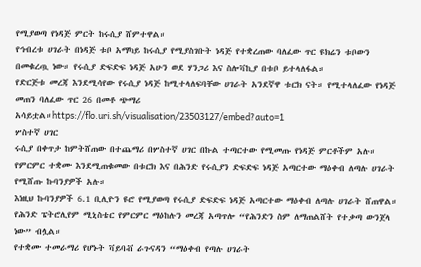የሚያወጣ የነዳጅ ምርት ከሩሲያ ሸምተዋል።
የኅብረቱ ሀገራት በነዳጅ ቱቦ አማካይ ከሩሲያ የሚያስገቡት ነዳጅ የተቋረጠው ባለፈው ጥር ዩክሬን ቱቦውን በመቁረጧ ነው። የሩሲያ ድፍድፍ ነዳጅ አሁን ወደ ሃንጋሪ እና ስሎቫኪያ በቱቦ ይተላለፋል።
የድርጅቱ መረጃ እንደሚሳየው የሩሲያ ነዳጅ ከሚተላለፍባቸው ሀገራት አንደኛዋ ቱርክ ናት። የሚተላለፈው የነዳጅ መጠን ባለፈው ጥር 26 በመቶ ጭማሪ አሳይቷል።https://flo.uri.sh/visualisation/23503127/embed?auto=1
ሦስተኛ ሀገር
ሩሲያ በቀጥታ ከምትሸጠው በተጨማሪ በሦስተኛ ሀገር በኩል ተጣርተው የሚመጡ የነዳጅ ምርቶችም አሉ።
የምርምር ተቋሙ እንደሚጠቁመው በቱርክ እና በሕንድ የሩሲያን ድፍድፍ ነዳጅ አጣርተው ማዕቀብ ለጣሉ ሀገራት የሚሸጡ ኩባንያዎች አሉ።
እነዚህ ኩባንያዎች 6.1 ቢሊዮን ዩሮ የሚያወጣ የሩሲያ ድፍድፍ ነዳጅ አጣርተው ማዕቀብ ለጣሉ ሀገራት ሸጠዋል።
የሕንድ ፔትሮሊየም ሚኒስቴር የምርምር ማዕከሉን መረጃ አጣጥሎ “የሕንድን ስም ለማጠልሸት የተቃጣ ውንጀላ ነው” ብሏል።
የተቋሙ ተመራማሪ የሆኑት ቫይባቭ ራጉናዳን “ማዕቀብ የጣሉ ሀገራት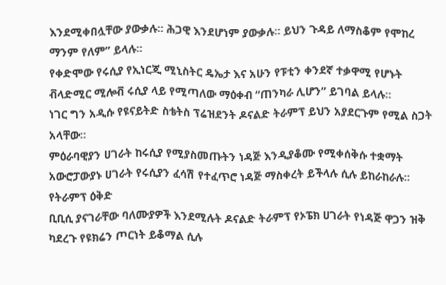እንደሚቀበሏቸው ያውቃሉ። ሕጋዊ እንደሆነም ያውቃሉ። ይህን ጉዳይ ለማስቆም የሞከረ ማንም የለም” ይላሉ።
የቀድሞው የሩሲያ የኢነርጂ ሚኒስትር ዴኤታ እና አሁን የፑቲን ቀንደኛ ተቃዋሚ የሆኑት ቭላድሚር ሚሎቭ ሩሲያ ላይ የሚጣለው ማዕቀብ “ጠንካራ ሊሆን” ይገባል ይላሉ።
ነገር ግን አዲሱ የዩናይትድ ስቴትስ ፕሬዝደንት ዶናልድ ትራምፕ ይህን አያደርጉም የሚል ስጋት አላቸው።
ምዕራባዊያን ሀገራት ከሩሲያ የሚያስመጡትን ነዳጅ እንዲያቆሙ የሚቀሰቅሱ ተቋማት አውሮፓውያኑ ሀገራት የሩሲያን ፈሳሽ የተፈጥሮ ነዳጅ ማስቀረት ይችላሉ ሲሉ ይከራከራሉ።
የትራምፕ ዕቅድ
ቢቢሲ ያናገራቸው ባለሙያዎች እንደሚሉት ዶናልድ ትራምፕ የኦፔክ ሀገራት የነዳጅ ዋጋን ዝቅ ካደረጉ የዩክሬን ጦርነት ይቆማል ሲሉ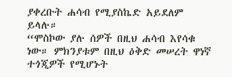ያቀረቡት ሐሳብ የሚያስኬድ አይደለም ይላሉ።
“ሞስኮው ያሉ ሰዎች በዚህ ሐሳብ እየሳቁ ነው። ምክንያቱም በዚህ ዕቅድ መሠረት ዋነኛ ተጎጂዎች የሚሆኑት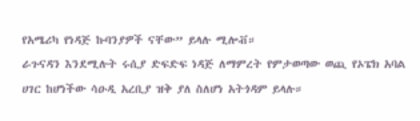የአሜሪካ የነዳጅ ኩባንያዎች ናቸው” ይላሉ ሚሎቭ።
ራጉናዳን እንደሚሉት ሩሲያ ድፍድፍ ነዳጅ ለማምረት የምታወጣው ወጪ የኦፔክ አባል ሀገር ከሆነችው ሳዑዲ አረቢያ ዝቅ ያለ ስለሆነ አትጎዳም ይላሉ።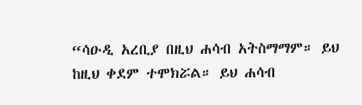“ሳዑዲ አረቢያ በዚህ ሐሳብ አትስማማም። ይህ ከዚህ ቀደም ተሞክሯል። ይህ ሐሳብ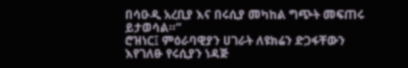በሳዑዲ አረቢያ እና በሩሲያ መካከል ግጭት መፍጠሩ ይታወሳል።”
ሮዝነር፤ ምዕራባዊያን ሀገራት ለዩክሬን ድጋፋቸውን እየገለፁ የሩሲያን ነዳጅ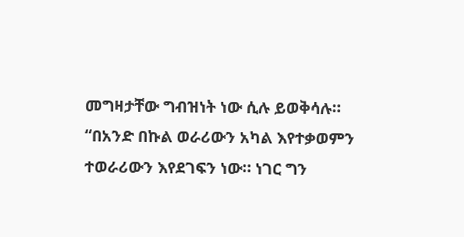መግዛታቸው ግብዝነት ነው ሲሉ ይወቅሳሉ።
“በአንድ በኩል ወራሪውን አካል እየተቃወምን ተወራሪውን እየደገፍን ነው። ነገር ግን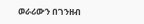ወራሪውን በገንዘብ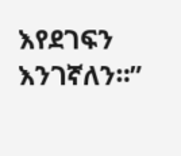እየደገፍን እንገኛለን።”